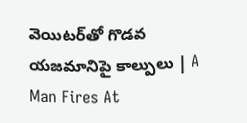వెయిటర్‌తో గొడవ యజమానిపై కాల్పులు | A Man Fires At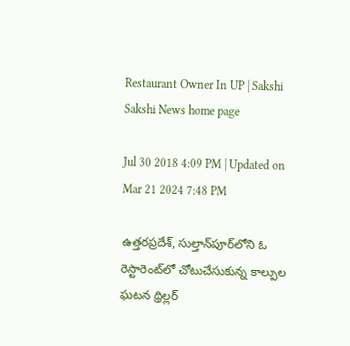Restaurant Owner In UP | Sakshi
Sakshi News home page

Jul 30 2018 4:09 PM | Updated on Mar 21 2024 7:48 PM

ఉత్తరప్రదేశ్‌, సుల్తాన్‌పూర్‌లోని ఓ రెస్టారెంట్‌లో చోటుచేసుకున్న కాల్పుల ఘటన థ్రిల్లర్‌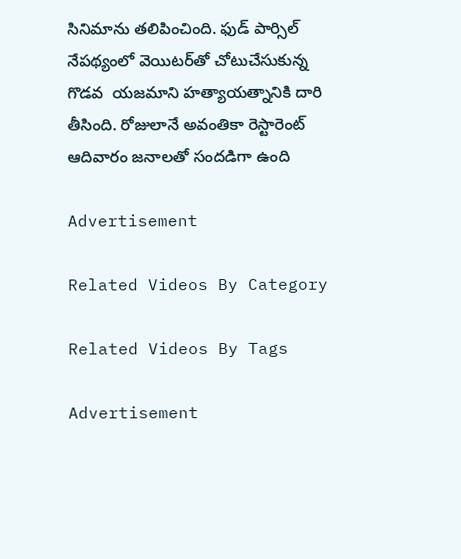సినిమాను తలిపించింది. ఫుడ్‌ పార్సిల్‌ నేపథ్యంలో వెయిటర్‌తో చోటుచేసుకున్న గొడవ  యజమాని హత్యాయత్నానికి దారి తీసింది. రోజులానే అవంతికా రెస్టారెంట్‌ ఆదివారం జనాలతో సందడిగా ఉంది

Advertisement

Related Videos By Category

Related Videos By Tags

Advertisement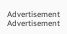Advertisement
Advertisement